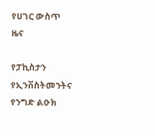የሀገር ውስጥ ዜና

የፓኪስታን የኢንቨስትመንትና የንግድ ልዑክ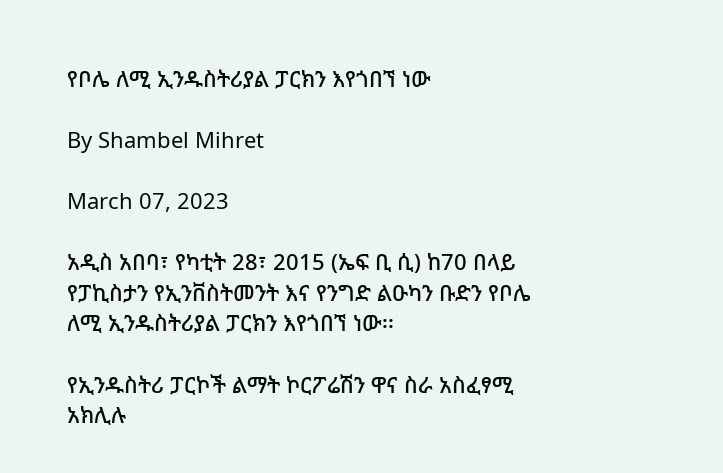የቦሌ ለሚ ኢንዱስትሪያል ፓርክን እየጎበኘ ነው

By Shambel Mihret

March 07, 2023

አዲስ አበባ፣ የካቲት 28፣ 2015 (ኤፍ ቢ ሲ) ከ70 በላይ የፓኪስታን የኢንቨስትመንት እና የንግድ ልዑካን ቡድን የቦሌ ለሚ ኢንዱስትሪያል ፓርክን እየጎበኘ ነው፡፡

የኢንዱስትሪ ፓርኮች ልማት ኮርፖሬሽን ዋና ስራ አስፈፃሚ አክሊሉ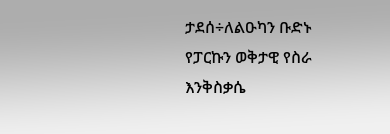ታደሰ÷ለልዑካን ቡድኑ የፓርኩን ወቅታዊ የስራ እንቅስቃሴ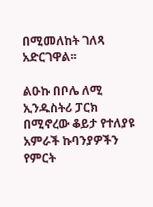በሚመለከት ገለጻ አድርገዋል፡፡

ልዑኩ በቦሌ ለሚ ኢንዱስትሪ ፓርክ በሚኖረው ቆይታ የተለያዩ አምራች ኩባንያዎችን የምርት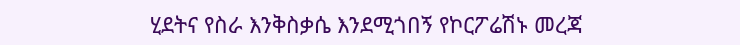ሂደትና የስራ እንቅስቃሴ እንደሚጎበኝ የኮርፖሬሽኑ መረጃ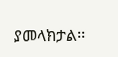ያመላክታል፡፡